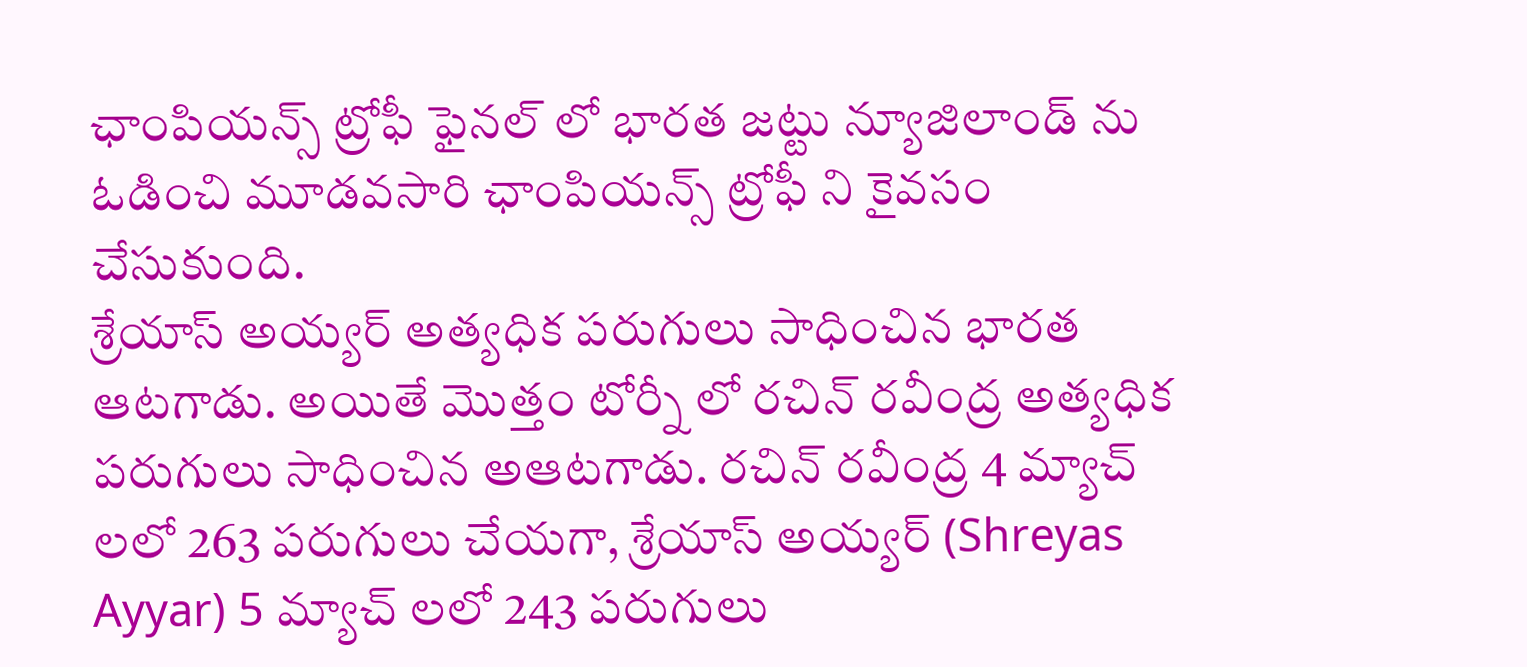ఛాంపియన్స్ ట్రోఫీ ఫైనల్ లో భారత జట్టు న్యూజిలాండ్ ను ఓడించి మూడవసారి ఛాంపియన్స్ ట్రోఫీ ని కైవసం చేసుకుంది.
శ్రేయాస్ అయ్యర్ అత్యధిక పరుగులు సాధించిన భారత ఆటగాడు. అయితే మొత్తం టోర్నీ లో రచిన్ రవీంద్ర అత్యధిక పరుగులు సాధించిన అఆటగాడు. రచిన్ రవీంద్ర 4 మ్యాచ్ లలో 263 పరుగులు చేయగా, శ్రేయాస్ అయ్యర్ (Shreyas Ayyar) 5 మ్యాచ్ లలో 243 పరుగులు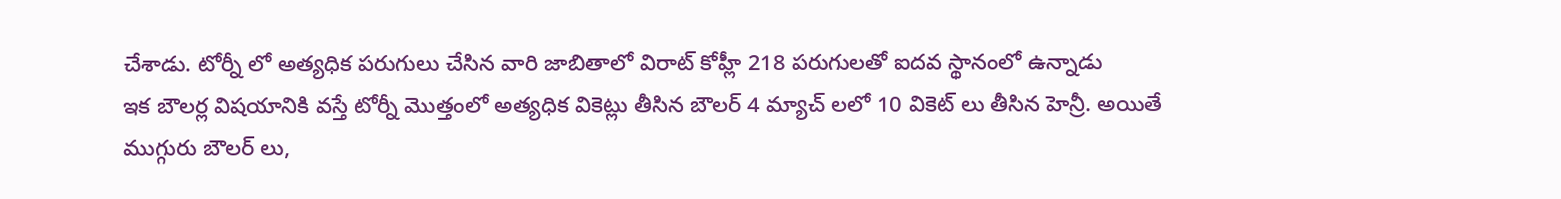చేశాడు. టోర్నీ లో అత్యధిక పరుగులు చేసిన వారి జాబితాలో విరాట్ కోహ్లీ 218 పరుగులతో ఐదవ స్థానంలో ఉన్నాడు
ఇక బౌలర్ల విషయానికి వస్తే టోర్నీ మొత్తంలో అత్యధిక వికెట్లు తీసిన బౌలర్ 4 మ్యాచ్ లలో 10 వికెట్ లు తీసిన హెన్రీ. అయితే ముగ్గురు బౌలర్ లు,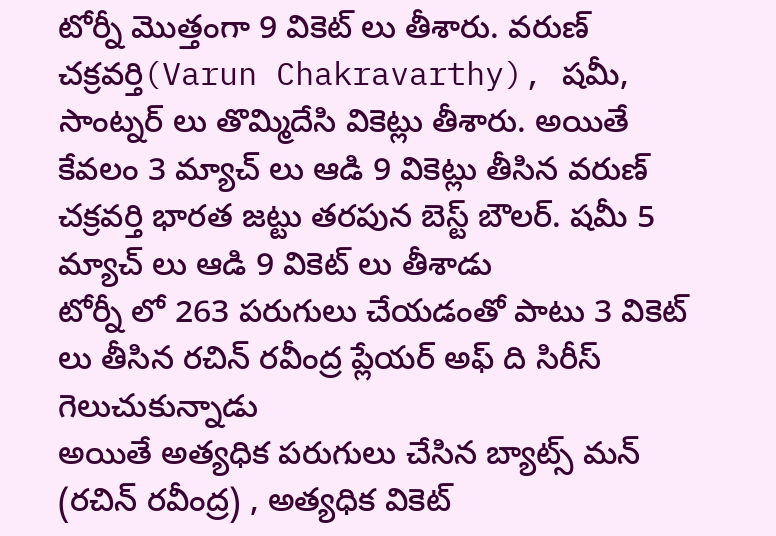టోర్నీ మొత్తంగా 9 వికెట్ లు తీశారు. వరుణ్ చక్రవర్తి(Varun Chakravarthy), షమీ, సాంట్నర్ లు తొమ్మిదేసి వికెట్లు తీశారు. అయితే కేవలం 3 మ్యాచ్ లు ఆడి 9 వికెట్లు తీసిన వరుణ్ చక్రవర్తి భారత జట్టు తరపున బెస్ట్ బౌలర్. షమీ 5 మ్యాచ్ లు ఆడి 9 వికెట్ లు తీశాడు
టోర్నీ లో 263 పరుగులు చేయడంతో పాటు 3 వికెట్ లు తీసిన రచిన్ రవీంద్ర ప్లేయర్ అఫ్ ది సిరీస్ గెలుచుకున్నాడు
అయితే అత్యధిక పరుగులు చేసిన బ్యాట్స్ మన్ (రచిన్ రవీంద్ర) , అత్యధిక వికెట్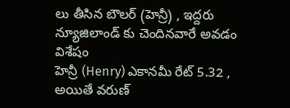లు తీసిన బౌలర్ (హెన్రీ) , ఇద్దరు న్యూజిలాండ్ కు చెందినవారే అవడం విశేషం
హెన్రీ (Henry) ఎకానమీ రేట్ 5.32 , అయితే వరుణ్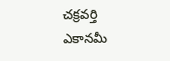చక్రవర్తి ఎకానమీ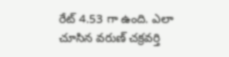రేట్ 4.53 గా ఉంది. ఎలా చూసిన వరుణ్ చక్రవర్తి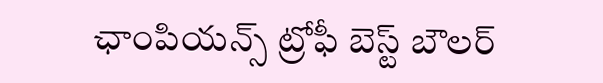ఛాంపియన్స్ ట్రోఫీ బెస్ట్ బౌలర్